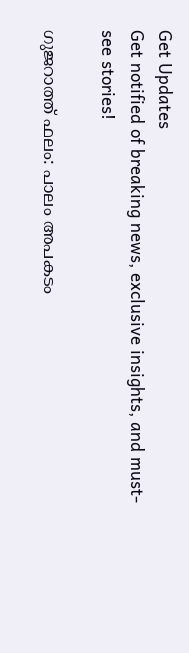Get Updates
Get notified of breaking news, exclusive insights, and must-see stories!

ഗുജറാത്ത് ഫലം: പാലം അപകടം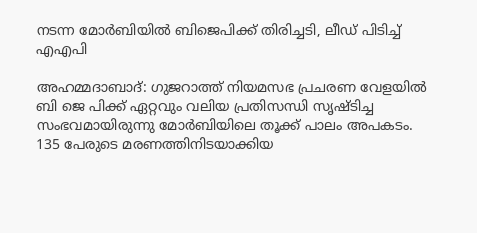നടന്ന മോർബിയില്‍ ബിജെപിക്ക് തിരിച്ചടി, ലീഡ് പിടിച്ച് എഎപി

അഹമ്മദാബാദ്: ഗുജറാത്ത് നിയമസഭ പ്രചരണ വേളയില്‍ ബി ജെ പിക്ക് ഏറ്റവും വലിയ പ്രതിസന്ധി സൃഷ്ടിച്ച സംഭവമായിരുന്നു മോർബിയിലെ തൂക്ക് പാലം അപകടം. 135 പേരുടെ മരണത്തിനിടയാക്കിയ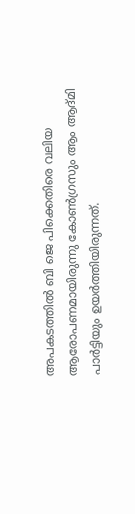അപകടത്തില്‍ ബി ജെ പിക്കെതിരെ വലിയ ആരോപണമായിരുന്നു കോണ്‍ഗ്രസും ആം ആദ്മി പാർട്ടിയും ഉയർത്തിയിരുന്നത്.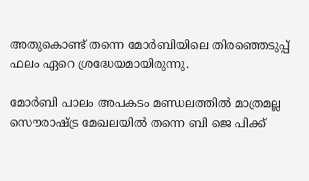അതുകൊണ്ട് തന്നെ മോർബിയിലെ തിരഞ്ഞെടുപ്പ് ഫലം ഏറെ ശ്രദ്ധേയമായിരുന്നു.

മോർബി പാലം അപകടം മണ്ഡലത്തില്‍ മാത്രമല്ല സൌരാഷ്ട്ര മേഖലയില്‍ തന്നെ ബി ജെ പിക്ക്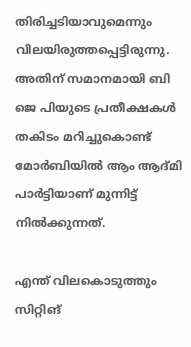തിരിച്ചടിയാവുമെന്നും വിലയിരുത്തപ്പെട്ടിരുന്നു. അതിന് സമാനമായി ബി ജെ പിയുടെ പ്രതീക്ഷകള്‍ തകിടം മറിച്ചുകൊണ്ട് മോർബിയില്‍ ആം ആദ്മി പാർട്ടിയാണ് മുന്നിട്ട് നില്‍ക്കുന്നത്.

എന്ത് വിലകൊടുത്തും സിറ്റിങ്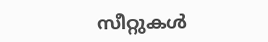സീറ്റുകള്‍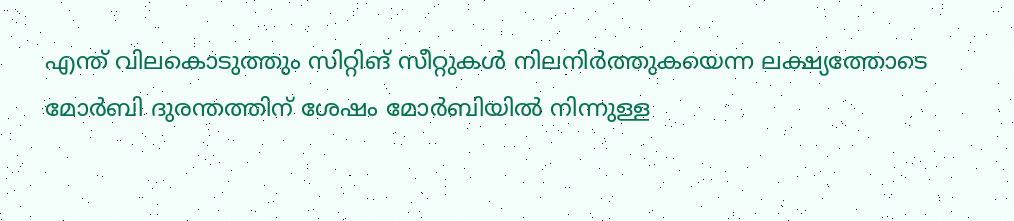എന്ത് വിലകൊടുത്തും സിറ്റിങ് സീറ്റുകള്‍ നിലനിർത്തുകയെന്ന ലക്ഷ്യത്തോടെ മോർബി ദുരന്തത്തിന് ശേഷം മോർബിയിൽ നിന്നുള്ള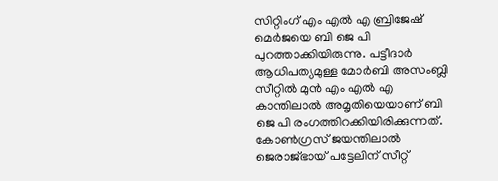സിറ്റിംഗ് എം എൽ എ ബ്രിജേഷ് മെർജയെ ബി ജെ പി പുറത്താക്കിയിരുന്നു. പട്ടീദാർ ആധിപത്യമുള്ള മോർബി അസംബ്ലി സീറ്റിൽ മുൻ എം എൽ എ കാന്തിലാൽ അമൃതിയെയാണ് ബി ജെ പി രംഗത്തിറക്കിയിരിക്കുന്നത്. കോൺഗ്രസ് ജയന്തിലാൽ ജെരാജ്ഭായ് പട്ടേലിന് സീറ്റ്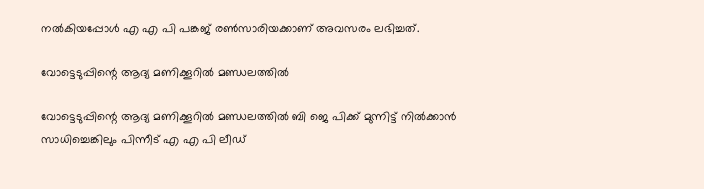നല്‍കിയപ്പോള്‍ എ എ പി പങ്കജ് രൺസാരിയക്കാണ് അവസരം ലഭിച്ചത്.

വോട്ടെടുപ്പിന്റെ ആദ്യ മണിക്കൂറില്‍ മണ്ഡലത്തില്‍

വോട്ടെടുപ്പിന്റെ ആദ്യ മണിക്കൂറില്‍ മണ്ഡലത്തില്‍ ബി ജെ പിക്ക് മുന്നിട്ട് നില്‍ക്കാന്‍ സാധിച്ചെങ്കിലും പിന്നീട് എ എ പി ലീഡ്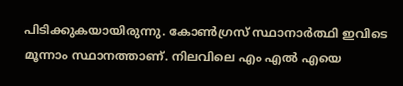പിടിക്കുകയായിരുന്നു. കോണ്‍ഗ്രസ് സ്ഥാനാർത്ഥി ഇവിടെ മൂന്നാം സ്ഥാനത്താണ്. നിലവിലെ എം എല്‍ എയെ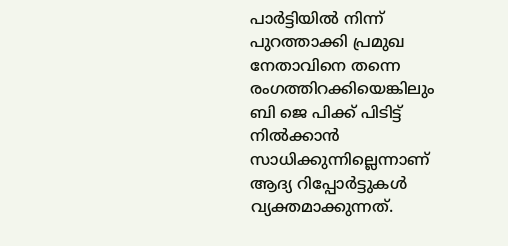പാർട്ടിയില്‍ നിന്ന് പുറത്താക്കി പ്രമുഖ നേതാവിനെ തന്നെ രംഗത്തിറക്കിയെങ്കിലും ബി ജെ പിക്ക് പിടിട്ട് നില്‍ക്കാന്‍ സാധിക്കുന്നില്ലെന്നാണ് ആദ്യ റിപ്പോർട്ടുകള്‍ വ്യക്തമാക്കുന്നത്.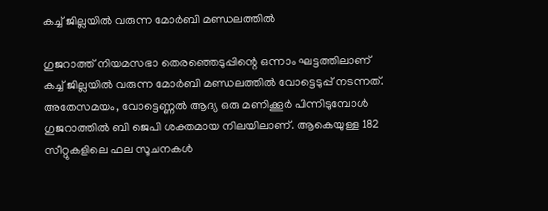കച്ച് ജില്ലയിൽ വരുന്ന മോർബി മണ്ഡലത്തിൽ

ഗുജറാത്ത് നിയമസഭാ തെരഞ്ഞെടുപ്പിന്റെ ഒന്നാം ഘട്ടത്തിലാണ് കച്ച് ജില്ലയിൽ വരുന്ന മോർബി മണ്ഡലത്തിൽ വോട്ടെടുപ്പ് നടന്നത്. അതേസമയം, വോട്ടെണ്ണല്‍ ആദ്യ ഒരു മണിക്കൂർ പിന്നിടുമ്പോള്‍ ഗുജറാത്തില്‍ ബി ജെപി ശക്തമായ നിലയിലാണ്. ആകെയുള്ള 182 സീറ്റുകളിലെ ഫല സൂചനകള്‍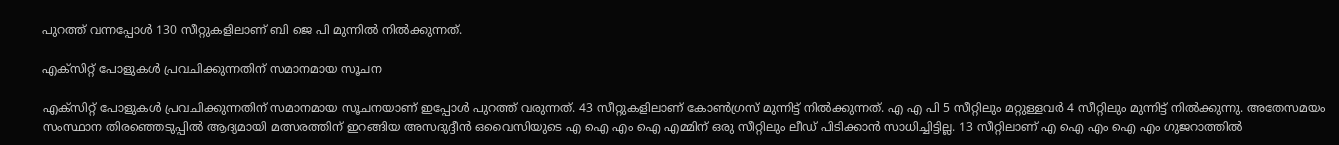പുറത്ത് വന്നപ്പോള്‍ 130 സീറ്റുകളിലാണ് ബി ജെ പി മുന്നില്‍ നില്‍ക്കുന്നത്.

എക്സിറ്റ് പോളുകള്‍ പ്രവചിക്കുന്നതിന് സമാനമായ സൂചന

എക്സിറ്റ് പോളുകള്‍ പ്രവചിക്കുന്നതിന് സമാനമായ സൂചനയാണ് ഇപ്പോള്‍ പുറത്ത് വരുന്നത്. 43 സീറ്റുകളിലാണ് കോണ്‍ഗ്രസ് മുന്നിട്ട് നില്‍ക്കുന്നത്. എ എ പി 5 സീറ്റിലും മറ്റുള്ളവർ 4 സീറ്റിലും മുന്നിട്ട് നില്‍ക്കുന്നു. അതേസമയം സംസ്ഥാന തിരഞ്ഞെടുപ്പില്‍ ആദ്യമായി മത്സരത്തിന് ഇറങ്ങിയ അസദുദ്ദീന്‍ ഒവൈസിയുടെ എ ഐ എം ഐ എമ്മിന് ഒരു സീറ്റിലും ലീഡ് പിടിക്കാന്‍ സാധിച്ചിട്ടില്ല. 13 സീറ്റിലാണ് എ ഐ എം ഐ എം ഗുജറാത്തില്‍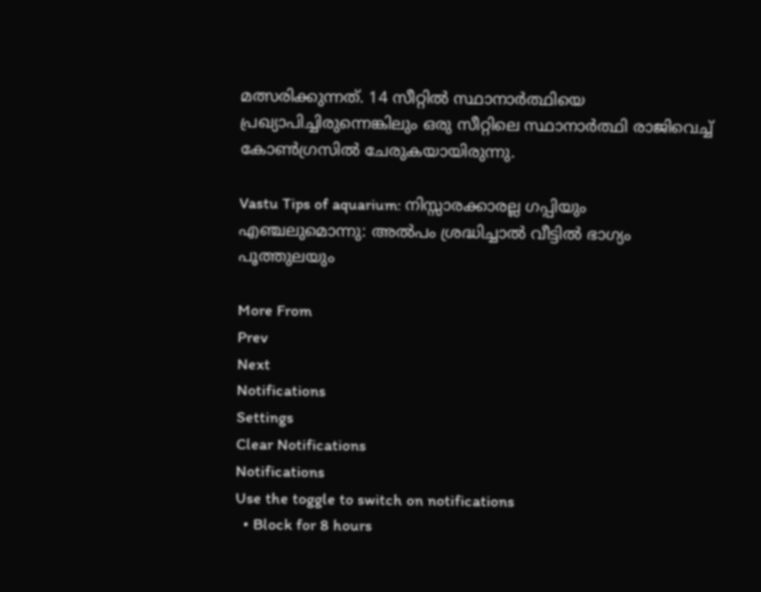മത്സരിക്കുന്നത്. 14 സീറ്റില്‍ സ്ഥാനാർത്ഥിയെ പ്രഖ്യാപിച്ചിരുന്നെങ്കിലും ഒരു സീറ്റിലെ സ്ഥാനാർത്ഥി രാജിവെച്ച് കോണ്‍ഗ്രസില്‍ ചേരുകയായിരുന്നു.

Vastu Tips of aquarium: നിസ്സാരക്കാരല്ല ഗപ്പിയും എഞ്ചലുമൊന്നു: അല്‍പം ശ്രദ്ധിച്ചാല്‍ വീട്ടില്‍ ഭാഗ്യം പൂത്തുലയും

More From
Prev
Next
Notifications
Settings
Clear Notifications
Notifications
Use the toggle to switch on notifications
  • Block for 8 hours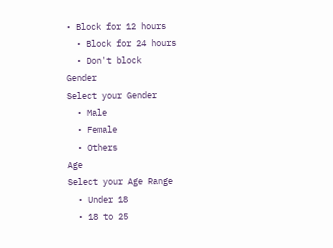• Block for 12 hours
  • Block for 24 hours
  • Don't block
Gender
Select your Gender
  • Male
  • Female
  • Others
Age
Select your Age Range
  • Under 18
  • 18 to 25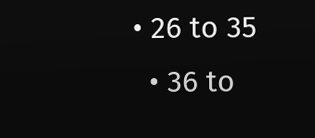• 26 to 35
  • 36 to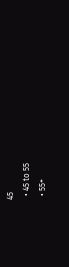45
  • 45 to 55
  • 55+